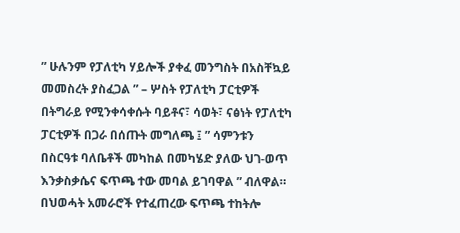” ሁሉንም የፓለቲካ ሃይሎች ያቀፈ መንግስት በአስቸኳይ መመስረት ያስፈጋል ” – ሦስት የፓለቲካ ፓርቲዎች
በትግራይ የሚንቀሳቀሱት ባይቶና፣ ሳወት፣ ናፅነት የፓለቲካ ፓርቲዎች በጋራ በሰጡት መግለጫ ፤ ” ሳምንቱን በስርዓቱ ባለቤቶች መካከል በመካሄድ ያለው ህገ-ወጥ እንቃስቃሴና ፍጥጫ ተው መባል ይገባዋል ” ብለዋል።
በህወሓት አመራሮች የተፈጠረው ፍጥጫ ተከትሎ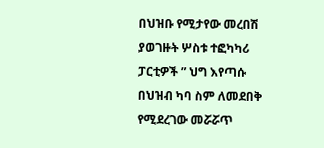በህዝቡ የሚታየው መረበሽ ያወገዙት ሦስቱ ተፎካካሪ ፓርቲዎች ” ህግ እየጣሱ በህዝብ ካባ ስም ለመደበቅ የሚደረገው መሯሯጥ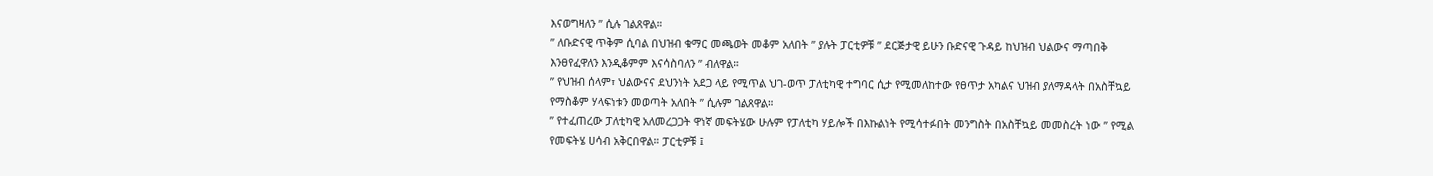እናወግዛለን ” ሲሉ ገልጸዋል።
” ለቡድናዊ ጥቅም ሲባል በህዝብ ቁማር መጫወት መቆም አለበት ” ያሉት ፓርቲዎቹ ” ደርጅታዊ ይሁን ቡድናዊ ጉዳይ ከህዝብ ህልውና ማጣበቅ እንፀየፈዋለን እንዲቆምም እናሳስባለን ” ብለዋል።
” የህዝብ ሰላም፣ ህልውናና ደህንነት አደጋ ላይ የሚጥል ህገ-ወጥ ፓለቲካዊ ተግባር ሲታ የሚመለከተው የፀጥታ አካልና ህዝብ ያለማዳላት በአስቸኳይ የማስቆም ሃላፍነቱን መወጣት አለበት ” ሲሉም ገልጸዋል።
” የተፈጠረው ፓለቲካዊ አለመረጋጋት ዋነኛ መፍትሄው ሁሉም የፓለቲካ ሃይሎች በእኩልነት የሚሳተፉበት መንግስት በአስቸኳይ መመስረት ነው ” የሚል የመፍትሄ ሀሳብ አቅርበዋል። ፓርቲዎቹ ፤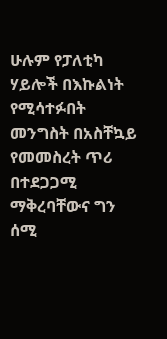ሁሉም የፓለቲካ ሃይሎች በእኩልነት የሚሳተፉበት መንግስት በአስቸኳይ የመመስረት ጥሪ በተደጋጋሚ ማቅረባቸውና ግን ሰሚ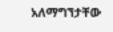አለማግኘታቸው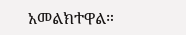አመልክተዋል።